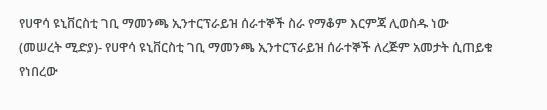የሀዋሳ ዩኒቨርስቲ ገቢ ማመንጫ ኢንተርፕራይዝ ሰራተኞች ስራ የማቆም እርምጃ ሊወስዱ ነው
(መሠረት ሚድያ)- የሀዋሳ ዩኒቨርስቲ ገቢ ማመንጫ ኢንተርፕራይዝ ሰራተኞች ለረጅም አመታት ሲጠይቁ የነበረው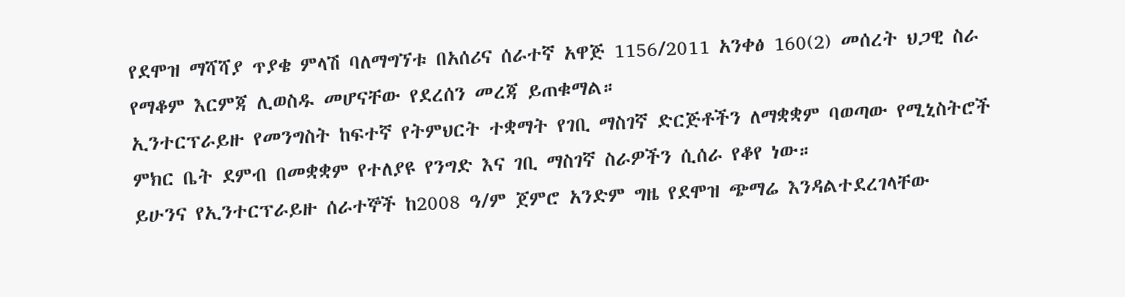የደሞዝ ማሻሻያ ጥያቄ ምላሽ ባለማግኘቱ በአሰሪና ሰራተኛ አዋጅ 1156/2011 አንቀፅ 160(2) መሰረት ህጋዊ ስራ የማቆም እርምጃ ሊወስዱ መሆናቸው የደረሰን መረጃ ይጠቁማል።
ኢንተርፕራይዙ የመንግስት ከፍተኛ የትምህርት ተቋማት የገቢ ማስገኛ ድርጅቶችን ለማቋቋም ባወጣው የሚኒስትሮች ምክር ቤት ደምብ በመቋቋም የተለያዩ የንግድ እና ገቢ ማስገኛ ስራዎችን ሲሰራ የቆየ ነው።
ይሁንና የኢንተርፕራይዙ ሰራተኞች ከ2008 ዓ/ም ጀምሮ አንድም ግዜ የደሞዝ ጭማሬ እንዳልተደረገላቸው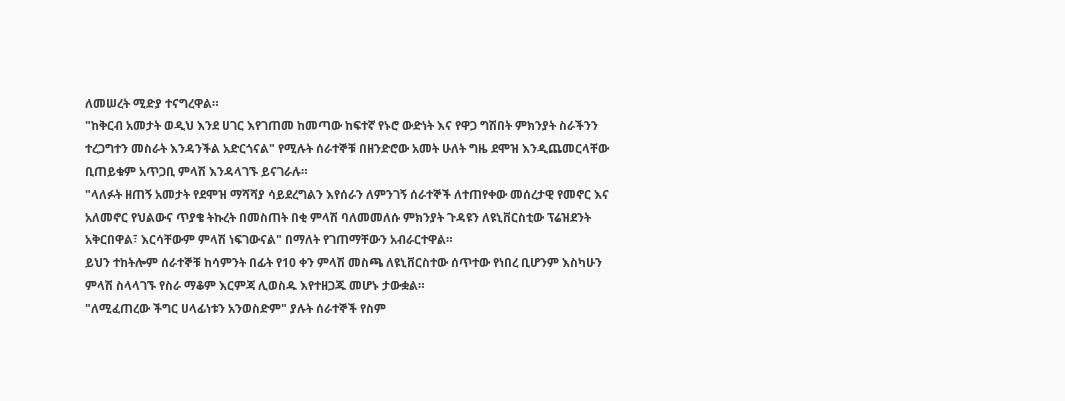ለመሠረት ሚድያ ተናግረዋል።
"ከቅርብ አመታት ወዲህ እንደ ሀገር እየገጠመ ከመጣው ከፍተኛ የኑሮ ውድነት እና የዋጋ ግሽበት ምክንያት ስራችንን ተረጋግተን መስራት እንዳንችል አድርጎናል" የሚሉት ሰራተኞቹ በዘንድሮው አመት ሁለት ግዜ ደሞዝ እንዲጨመርላቸው ቢጠይቁም አጥጋቢ ምላሽ እንዳላገኙ ይናገራሉ።
"ላለፉት ዘጠኝ አመታት የደሞዝ ማሻሻያ ሳይደረግልን እየሰራን ለምንገኝ ሰራተኞች ለተጠየቀው መሰረታዊ የመኖር እና አለመኖር የህልውና ጥያቄ ትኩረት በመስጠት በቂ ምላሽ ባለመመለሱ ምክንያት ጉዳዩን ለዩኒቨርስቲው ፕሬዝደንት አቅርበዋል፣ እርሳቸውም ምላሽ ነፍገውናል" በማለት የገጠማቸውን አብራርተዋል።
ይህን ተከትሎም ሰራተኞቹ ከሳምንት በፊት የ10 ቀን ምላሽ መስጫ ለዩኒቨርስተው ሰጥተው የነበረ ቢሆንም እስካሁን ምላሽ ስላላገኙ የስራ ማቆም እርምጃ ሊወስዱ እየተዘጋጁ መሆኑ ታውቋል።
"ለሚፈጠረው ችግር ሀላፊነቱን አንወስድም" ያሉት ሰራተኞች የስም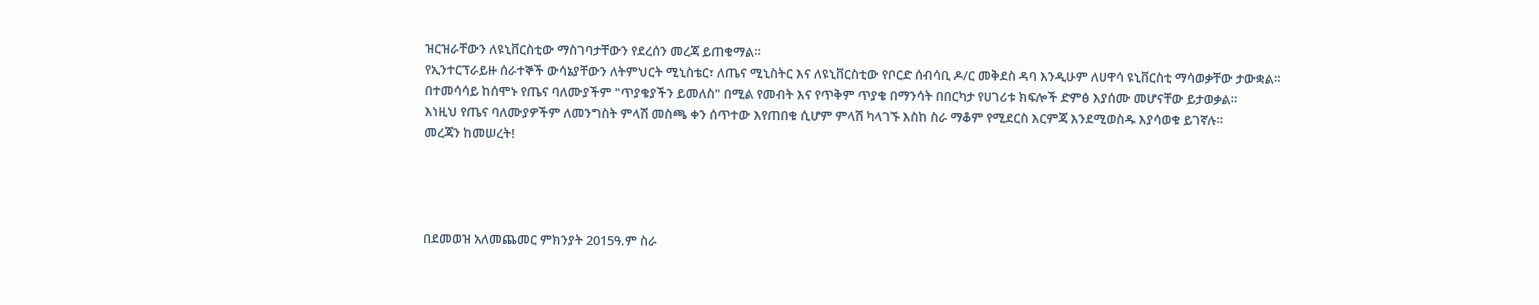ዝርዝራቸውን ለዩኒቨርስቲው ማስገባታቸውን የደረሰን መረጃ ይጠቁማል።
የኢንተርፕራይዙ ሰራተኞች ውሳኔያቸውን ለትምህርት ሚኒስቴር፣ ለጤና ሚኒስትር እና ለዩኒቨርስቲው የቦርድ ሰብሳቢ ዶ/ር መቅደስ ዳባ እንዲሁም ለሀዋሳ ዩኒቨርስቲ ማሳወቃቸው ታውቋል።
በተመሳሳይ ከሰሞኑ የጤና ባለሙያችም "ጥያቄያችን ይመለስ" በሚል የመብት እና የጥቅም ጥያቄ በማንሳት በበርካታ የሀገሪቱ ክፍሎች ድምፅ እያሰሙ መሆናቸው ይታወቃል።
እነዚህ የጤና ባለሙያዎችም ለመንግስት ምላሽ መስጫ ቀን ሰጥተው እየጠበቁ ሲሆም ምላሽ ካላገኙ እስከ ስራ ማቆም የሚደርስ እርምጃ እንደሚወስዱ እያሳወቁ ይገኛሉ።
መረጃን ከመሠረት!




በደመወዝ አለመጨመር ምክንያት 2015ዓ.ም ስራ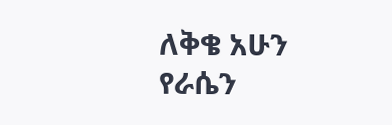ለቅቄ አሁን የራሴን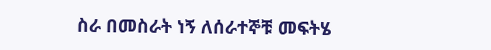ስራ በመስራት ነኝ ለሰራተኞቹ መፍትሄ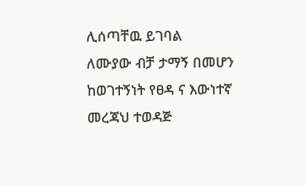ሊሰጣቸዉ ይገባል
ለሙያው ብቻ ታማኝ በመሆን ከወገተኝነት የፀዳ ና እውነተኛ መረጃህ ተወዳጅ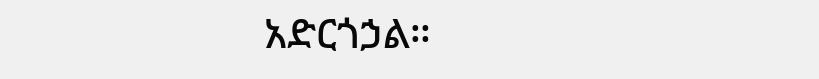አድርጎኃል።